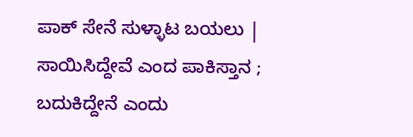ಪಾಕ್‌ ಸೇನೆ ಸುಳ್ಳಾಟ ಬಯಲು | ಸಾಯಿಸಿದ್ದೇವೆ ಎಂದ ಪಾಕಿಸ್ತಾನ ; ಬದುಕಿದ್ದೇನೆ ಎಂದು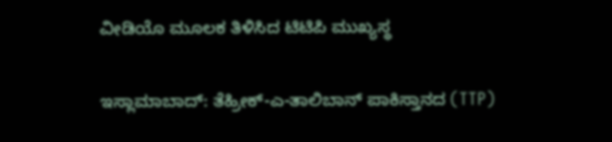ವೀಡಿಯೊ ಮೂಲಕ ತಿಳಿಸಿದ ಟಿಟಿಪಿ ಮುಖ್ಯಸ್ಥ

ಇಸ್ಲಾಮಾಬಾದ್: ತೆಹ್ರೀಕ್-ಎ-ತಾಲಿಬಾನ್ ಪಾಕಿಸ್ತಾನದ (TTP)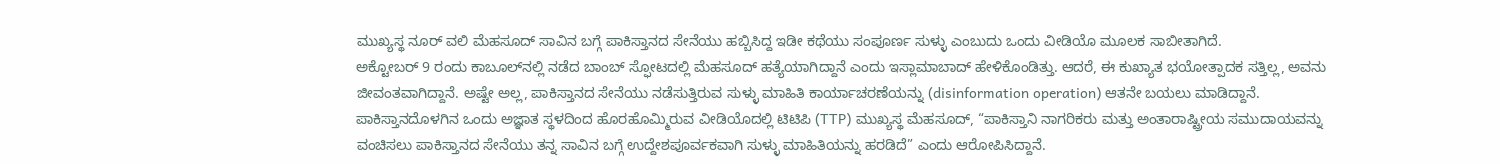ಮುಖ್ಯಸ್ಥ ನೂರ್ ವಲಿ ಮೆಹಸೂದ್ ಸಾವಿನ ಬಗ್ಗೆ ಪಾಕಿಸ್ತಾನದ ಸೇನೆಯು ಹಬ್ಬಿಸಿದ್ದ ಇಡೀ ಕಥೆಯು ಸಂಪೂರ್ಣ ಸುಳ್ಳು ಎಂಬುದು ಒಂದು ವೀಡಿಯೊ ಮೂಲಕ ಸಾಬೀತಾಗಿದೆ.
ಅಕ್ಟೋಬರ್ 9 ರಂದು ಕಾಬೂಲ್‌ನಲ್ಲಿ ನಡೆದ ಬಾಂಬ್ ಸ್ಫೋಟದಲ್ಲಿ ಮೆಹಸೂದ್ ಹತ್ಯೆಯಾಗಿದ್ದಾನೆ ಎಂದು ಇಸ್ಲಾಮಾಬಾದ್ ಹೇಳಿಕೊಂಡಿತ್ತು. ಆದರೆ, ಈ ಕುಖ್ಯಾತ ಭಯೋತ್ಪಾದಕ ಸತ್ತಿಲ್ಲ, ಅವನು ಜೀವಂತವಾಗಿದ್ದಾನೆ. ಅಷ್ಟೇ ಅಲ್ಲ, ಪಾಕಿಸ್ತಾನದ ಸೇನೆಯು ನಡೆಸುತ್ತಿರುವ ಸುಳ್ಳು ಮಾಹಿತಿ ಕಾರ್ಯಾಚರಣೆಯನ್ನು (disinformation operation) ಆತನೇ ಬಯಲು ಮಾಡಿದ್ದಾನೆ.
ಪಾಕಿಸ್ತಾನದೊಳಗಿನ ಒಂದು ಅಜ್ಞಾತ ಸ್ಥಳದಿಂದ ಹೊರಹೊಮ್ಮಿರುವ ವೀಡಿಯೊದಲ್ಲಿ ಟಿಟಿಪಿ (TTP) ಮುಖ್ಯಸ್ಥ ಮೆಹಸೂದ್, “ಪಾಕಿಸ್ತಾನಿ ನಾಗರಿಕರು ಮತ್ತು ಅಂತಾರಾಷ್ಟ್ರೀಯ ಸಮುದಾಯವನ್ನು ವಂಚಿಸಲು ಪಾಕಿಸ್ತಾನದ ಸೇನೆಯು ತನ್ನ ಸಾವಿನ ಬಗ್ಗೆ ಉದ್ದೇಶಪೂರ್ವಕವಾಗಿ ಸುಳ್ಳು ಮಾಹಿತಿಯನ್ನು ಹರಡಿದೆ” ಎಂದು ಆರೋಪಿಸಿದ್ದಾನೆ.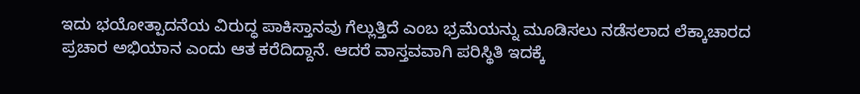ಇದು ಭಯೋತ್ಪಾದನೆಯ ವಿರುದ್ಧ ಪಾಕಿಸ್ತಾನವು ಗೆಲ್ಲುತ್ತಿದೆ ಎಂಬ ಭ್ರಮೆಯನ್ನು ಮೂಡಿಸಲು ನಡೆಸಲಾದ ಲೆಕ್ಕಾಚಾರದ ಪ್ರಚಾರ ಅಭಿಯಾನ ಎಂದು ಆತ ಕರೆದಿದ್ದಾನೆ. ಆದರೆ ವಾಸ್ತವವಾಗಿ ಪರಿಸ್ಥಿತಿ ಇದಕ್ಕೆ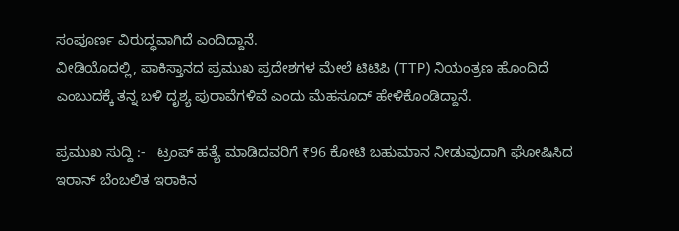ಸಂಪೂರ್ಣ ವಿರುದ್ಧವಾಗಿದೆ ಎಂದಿದ್ದಾನೆ.
ವೀಡಿಯೊದಲ್ಲಿ, ಪಾಕಿಸ್ತಾನದ ಪ್ರಮುಖ ಪ್ರದೇಶಗಳ ಮೇಲೆ ಟಿಟಿಪಿ (TTP) ನಿಯಂತ್ರಣ ಹೊಂದಿದೆ ಎಂಬುದಕ್ಕೆ ತನ್ನ ಬಳಿ ದೃಶ್ಯ ಪುರಾವೆಗಳಿವೆ ಎಂದು ಮೆಹಸೂದ್ ಹೇಳಿಕೊಂಡಿದ್ದಾನೆ.

ಪ್ರಮುಖ ಸುದ್ದಿ :-   ಟ್ರಂಪ್ ಹತ್ಯೆ ಮಾಡಿದವರಿಗೆ ₹96 ಕೋಟಿ ಬಹುಮಾನ ನೀಡುವುದಾಗಿ ಘೋಷಿಸಿದ ಇರಾನ್ ಬೆಂಬಲಿತ ಇರಾಕಿನ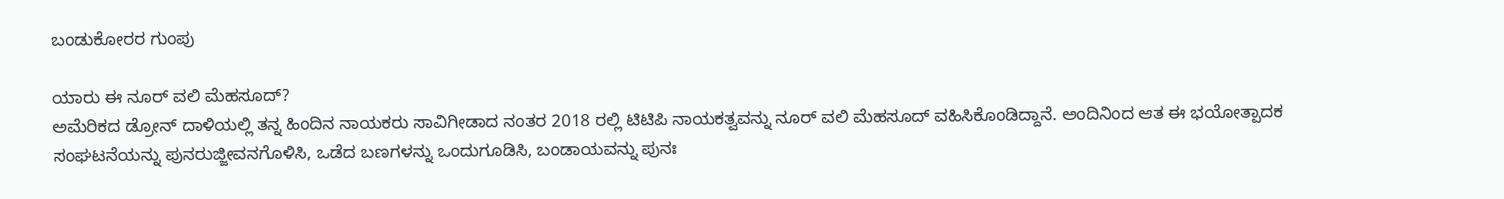ಬಂಡುಕೋರರ ಗುಂಪು

ಯಾರು ಈ ನೂರ್ ವಲಿ ಮೆಹಸೂದ್?
ಅಮೆರಿಕದ ಡ್ರೋನ್ ದಾಳಿಯಲ್ಲಿ ತನ್ನ ಹಿಂದಿನ ನಾಯಕರು ಸಾವಿಗೀಡಾದ ನಂತರ 2018 ರಲ್ಲಿ ಟಿಟಿಪಿ ನಾಯಕತ್ವವನ್ನು ನೂರ್ ವಲಿ ಮೆಹಸೂದ್ ವಹಿಸಿಕೊಂಡಿದ್ದಾನೆ. ಅಂದಿನಿಂದ ಆತ ಈ ಭಯೋತ್ಪಾದಕ ಸಂಘಟನೆಯನ್ನು ಪುನರುಜ್ಜೀವನಗೊಳಿಸಿ, ಒಡೆದ ಬಣಗಳನ್ನು ಒಂದುಗೂಡಿಸಿ, ಬಂಡಾಯವನ್ನು ಪುನಃ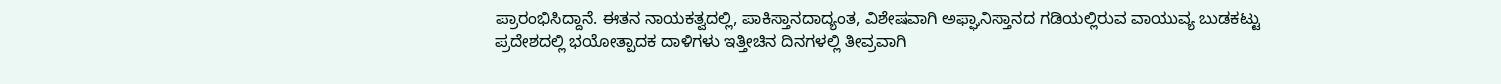ಪ್ರಾರಂಭಿಸಿದ್ದಾನೆ. ಈತನ ನಾಯಕತ್ವದಲ್ಲಿ, ಪಾಕಿಸ್ತಾನದಾದ್ಯಂತ, ವಿಶೇಷವಾಗಿ ಅಫ್ಘಾನಿಸ್ತಾನದ ಗಡಿಯಲ್ಲಿರುವ ವಾಯುವ್ಯ ಬುಡಕಟ್ಟು ಪ್ರದೇಶದಲ್ಲಿ ಭಯೋತ್ಪಾದಕ ದಾಳಿಗಳು ಇತ್ತೀಚಿನ ದಿನಗಳಲ್ಲಿ ತೀವ್ರವಾಗಿ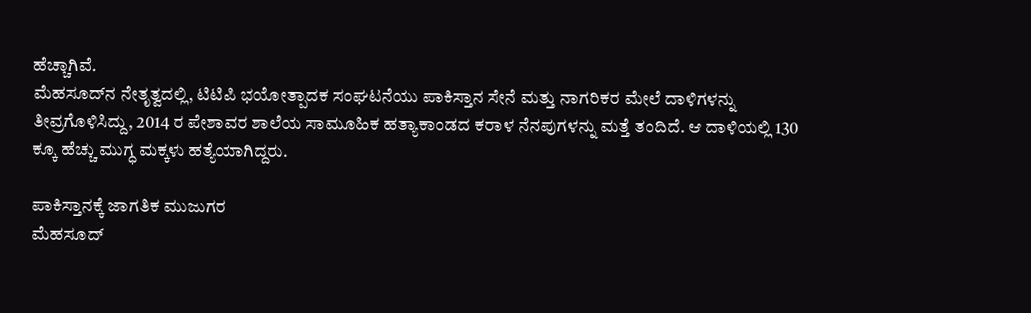ಹೆಚ್ಚಾಗಿವೆ.
ಮೆಹಸೂದ್‌ನ ನೇತೃತ್ವದಲ್ಲಿ, ಟಿಟಿಪಿ ಭಯೋತ್ಪಾದಕ ಸಂಘಟನೆಯು ಪಾಕಿಸ್ತಾನ ಸೇನೆ ಮತ್ತು ನಾಗರಿಕರ ಮೇಲೆ ದಾಳಿಗಳನ್ನು ತೀವ್ರಗೊಳಿಸಿದ್ದು, 2014 ರ ಪೇಶಾವರ ಶಾಲೆಯ ಸಾಮೂಹಿಕ ಹತ್ಯಾಕಾಂಡದ ಕರಾಳ ನೆನಪುಗಳನ್ನು ಮತ್ತೆ ತಂದಿದೆ. ಆ ದಾಳಿಯಲ್ಲಿ 130 ಕ್ಕೂ ಹೆಚ್ಚು ಮುಗ್ಧ ಮಕ್ಕಳು ಹತ್ಯೆಯಾಗಿದ್ದರು.

ಪಾಕಿಸ್ತಾನಕ್ಕೆ ಜಾಗತಿಕ ಮುಜುಗರ
ಮೆಹಸೂದ್‌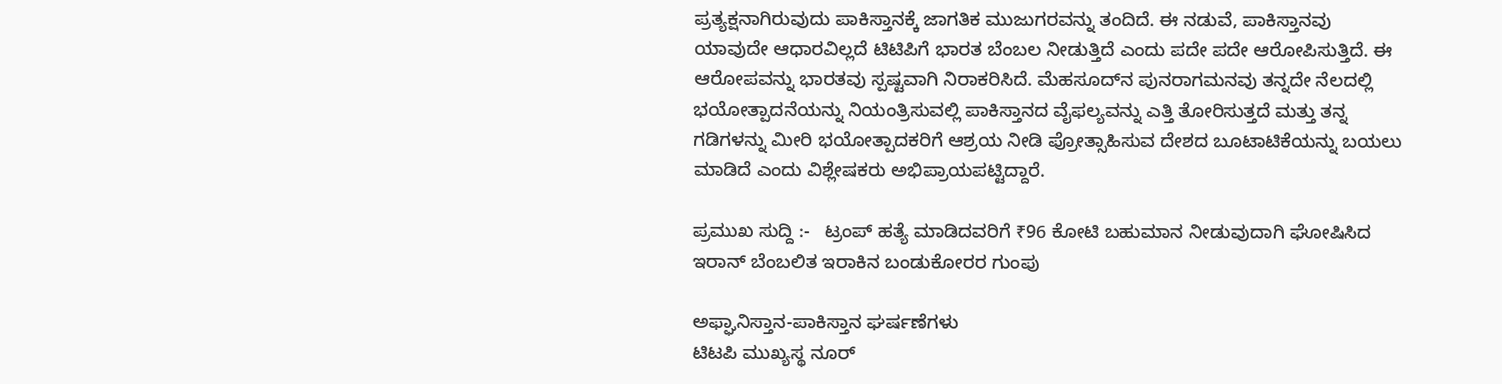ಪ್ರತ್ಯಕ್ಷನಾಗಿರುವುದು ಪಾಕಿಸ್ತಾನಕ್ಕೆ ಜಾಗತಿಕ ಮುಜುಗರವನ್ನು ತಂದಿದೆ. ಈ ನಡುವೆ, ಪಾಕಿಸ್ತಾನವು ಯಾವುದೇ ಆಧಾರವಿಲ್ಲದೆ ಟಿಟಿಪಿಗೆ ಭಾರತ ಬೆಂಬಲ ನೀಡುತ್ತಿದೆ ಎಂದು ಪದೇ ಪದೇ ಆರೋಪಿಸುತ್ತಿದೆ. ಈ ಆರೋಪವನ್ನು ಭಾರತವು ಸ್ಪಷ್ಟವಾಗಿ ನಿರಾಕರಿಸಿದೆ. ಮೆಹಸೂದ್‌ನ ಪುನರಾಗಮನವು ತನ್ನದೇ ನೆಲದಲ್ಲಿ ಭಯೋತ್ಪಾದನೆಯನ್ನು ನಿಯಂತ್ರಿಸುವಲ್ಲಿ ಪಾಕಿಸ್ತಾನದ ವೈಫಲ್ಯವನ್ನು ಎತ್ತಿ ತೋರಿಸುತ್ತದೆ ಮತ್ತು ತನ್ನ ಗಡಿಗಳನ್ನು ಮೀರಿ ಭಯೋತ್ಪಾದಕರಿಗೆ ಆಶ್ರಯ ನೀಡಿ ಪ್ರೋತ್ಸಾಹಿಸುವ ದೇಶದ ಬೂಟಾಟಿಕೆಯನ್ನು ಬಯಲು ಮಾಡಿದೆ ಎಂದು ವಿಶ್ಲೇಷಕರು ಅಭಿಪ್ರಾಯಪಟ್ಟಿದ್ದಾರೆ.

ಪ್ರಮುಖ ಸುದ್ದಿ :-   ಟ್ರಂಪ್ ಹತ್ಯೆ ಮಾಡಿದವರಿಗೆ ₹96 ಕೋಟಿ ಬಹುಮಾನ ನೀಡುವುದಾಗಿ ಘೋಷಿಸಿದ ಇರಾನ್ ಬೆಂಬಲಿತ ಇರಾಕಿನ ಬಂಡುಕೋರರ ಗುಂಪು

ಅಫ್ಘಾನಿಸ್ತಾನ-ಪಾಕಿಸ್ತಾನ ಘರ್ಷಣೆಗಳು
ಟಿಟಪಿ ಮುಖ್ಯಸ್ಥ ನೂರ್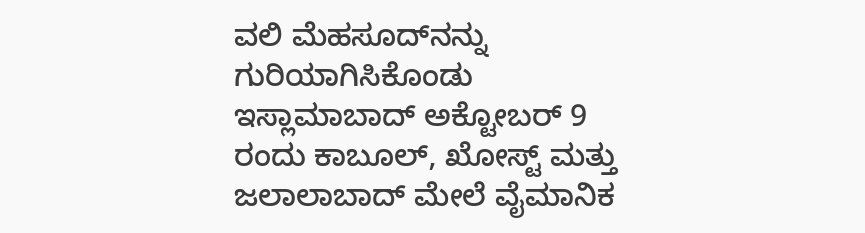ವಲಿ ಮೆಹಸೂದ್‌ನನ್ನು ಗುರಿಯಾಗಿಸಿಕೊಂಡು ಇಸ್ಲಾಮಾಬಾದ್ ಅಕ್ಟೋಬರ್ 9 ರಂದು ಕಾಬೂಲ್, ಖೋಸ್ಟ್ ಮತ್ತು ಜಲಾಲಾಬಾದ್‌ ಮೇಲೆ ವೈಮಾನಿಕ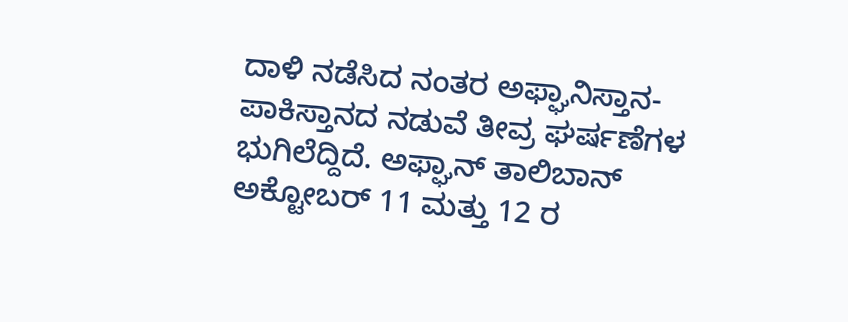ದಾಳಿ ನಡೆಸಿದ ನಂತರ ಅಫ್ಘಾನಿಸ್ತಾನ-ಪಾಕಿಸ್ತಾನದ ನಡುವೆ ತೀವ್ರ ಘರ್ಷಣೆಗಳ ಭುಗಿಲೆದ್ದಿದೆ. ಅಫ್ಘಾನ್ ತಾಲಿಬಾನ್ ಅಕ್ಟೋಬರ್ 11 ಮತ್ತು 12 ರ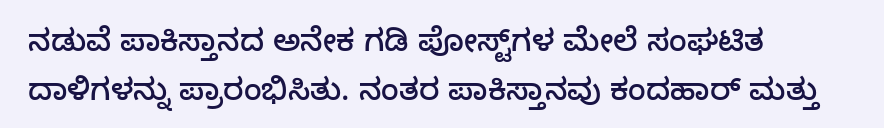ನಡುವೆ ಪಾಕಿಸ್ತಾನದ ಅನೇಕ ಗಡಿ ಪೋಸ್ಟ್‌ಗಳ ಮೇಲೆ ಸಂಘಟಿತ ದಾಳಿಗಳನ್ನು ಪ್ರಾರಂಭಿಸಿತು. ನಂತರ ಪಾಕಿಸ್ತಾನವು ಕಂದಹಾರ್ ಮತ್ತು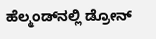ಹೆಲ್ಮಂಡ್‌ನಲ್ಲಿ ಡ್ರೋನ್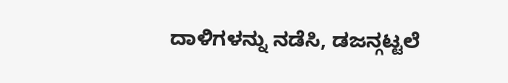ದಾಳಿಗಳನ್ನು ನಡೆಸಿ, ಡಜನ್ಗಟ್ಟಲೆ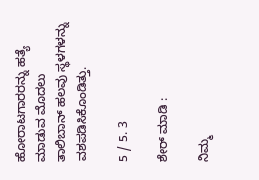ಹೋರಾಟಗಾರರನ್ನು ಹತ್ಯೆ ಮಾಡುವ ಮೊದಲು ತಾಲಿಬಾನ್ ಹಲವು ಸ್ಥಳಗಳನ್ನು ವಶಪಡಿಸಿಕೊಂಡಿತ್ತು.

5 / 5. 3

ಶೇರ್ ಮಾಡಿ :

ನಿಮ್ಮ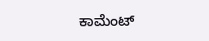ಕಾಮೆಂಟ್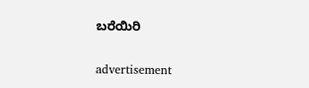ಬರೆಯಿರಿ

advertisement